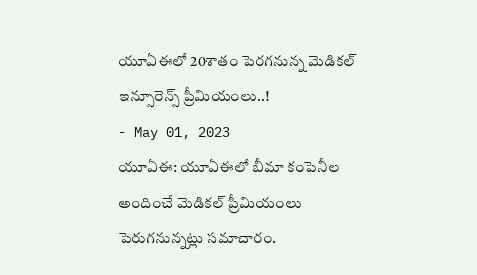యూఏఈలో 20శాతం పెరగనున్న మెడికల్ ఇన్సూరెన్స్ ప్రీమియంలు..!
- May 01, 2023
యూఏఈ: యూఏఈలో బీమా కంపెనీల అందించే మెడికల్ ప్రీమియంలు పెరుగనున్నట్లు సమాచారం.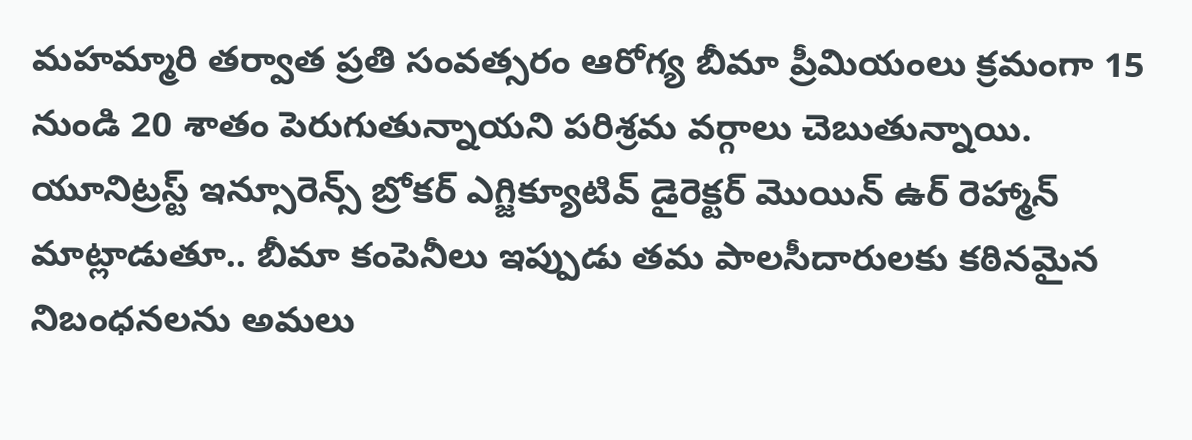మహమ్మారి తర్వాత ప్రతి సంవత్సరం ఆరోగ్య బీమా ప్రీమియంలు క్రమంగా 15 నుండి 20 శాతం పెరుగుతున్నాయని పరిశ్రమ వర్గాలు చెబుతున్నాయి. యూనిట్రస్ట్ ఇన్సూరెన్స్ బ్రోకర్ ఎగ్జిక్యూటివ్ డైరెక్టర్ మొయిన్ ఉర్ రెహ్మాన్ మాట్లాడుతూ.. బీమా కంపెనీలు ఇప్పుడు తమ పాలసీదారులకు కఠినమైన నిబంధనలను అమలు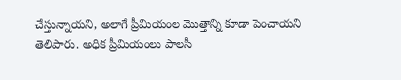చేస్తున్నాయని, అలాగే ప్రీమియంల మొత్తాన్ని కూడా పెంచాయని తెలిపారు. అధిక ప్రీమియంలు పాలసీ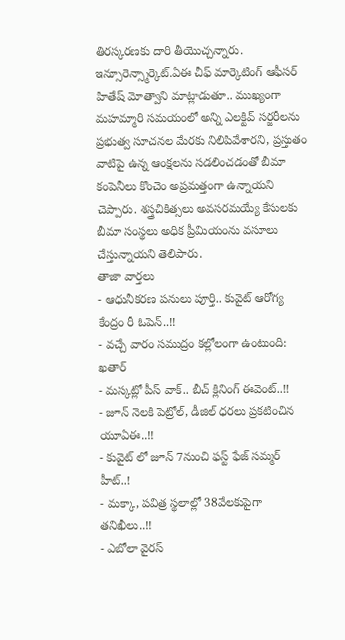తిరస్కరణకు దారి తీయొచ్చన్నారు. ఇన్సూరెన్స్మార్కెట్.ఏఈ చీఫ్ మార్కెటింగ్ ఆఫీసర్ హితేష్ మోత్వాని మాట్లాడుతూ.. ముఖ్యంగా మహమ్మారి సమయంలో అన్ని ఎలక్టివ్ సర్జరీలను ప్రభుత్వ సూచనల మేరకు నిలిపివేశారని, ప్రస్తుతం వాటిపై ఉన్న ఆంక్షలను సడలించడంతో బీమా కంపెనీలు కొంచెం అప్రమత్తంగా ఉన్నాయని చెప్పారు. శస్త్రచికిత్సలు అవసరమయ్యే కేసులకు బీమా సంస్థలు అధిక ప్రీమియంను వసూలు చేస్తున్నాయని తెలిపారు.
తాజా వార్తలు
- ఆధునీకరణ పనులు పూర్తి.. కువైట్ ఆరోగ్య కేంద్రం రీ ఓపెన్..!!
- వచ్చే వారం సముద్రం కల్లోలంగా ఉంటుంది: ఖతార్
- మస్కట్లో పీస్ వాక్.. బీచ్ క్లినింగ్ ఈవెంట్..!!
- జూన్ నెలకి పెట్రోల్, డీజిల్ ధరలు ప్రకటించిన యూఏఈ..!!
- కువైట్ లో జూన్ 7నుంచి ఫస్ట్ ఫేజ్ సమ్మర్ హీట్..!
- మక్కా, పవిత్ర స్థలాల్లో 38వేలకుపైగా తనిఖీలు..!!
- ఎబోలా వైరస్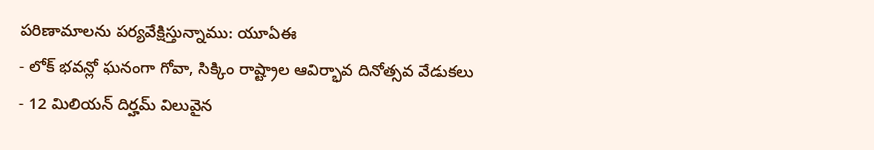పరిణామాలను పర్యవేక్షిస్తున్నాము: యూఏఈ
- లోక్ భవన్లో ఘనంగా గోవా, సిక్కిం రాష్ట్రాల ఆవిర్భావ దినోత్సవ వేడుకలు
- 12 మిలియన్ దిర్హమ్ విలువైన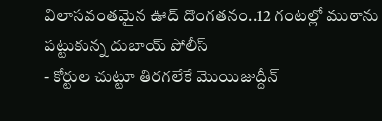విలాసవంతమైన ఊద్ దొంగతనం..12 గంటల్లో ముఠాను పట్టుకున్న దుబాయ్ పోలీస్
- కోర్టుల చుట్టూ తిరగలేకే మొయిజుద్దీన్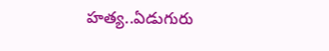హత్య..ఏడుగురు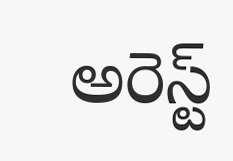అరెస్ట్